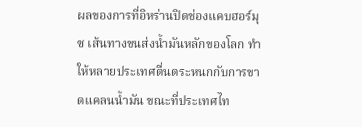ผลของการที่อิหร่านปิดช่องแคบฮอร์มุซ เส้นทางขนส่งน้ำมันหลักของโลก ทำให้หลายประเทศตื่นตระหนกกับการขาดแคลนน้ำมัน ขณะที่ประเทศไท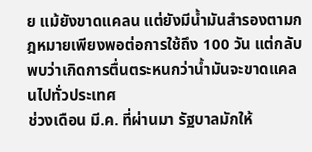ย แม้ยังขาดแคลน แต่ยังมีน้ำมันสำรองตามกฎหมายเพียงพอต่อการใช้ถึง 100 วัน แต่กลับพบว่าเกิดการตื่นตระหนกว่าน้ำมันจะขาดแคลนไปทั่วประเทศ
ช่วงเดือน มี.ค. ที่ผ่านมา รัฐบาลมักให้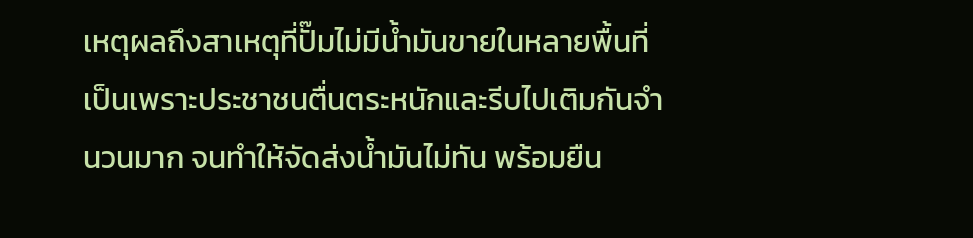เหตุผลถึงสาเหตุที่ปั๊มไม่มีน้ำมันขายในหลายพื้นที่ เป็นเพราะประชาชนตื่นตระหนักและรีบไปเติมกันจำนวนมาก จนทำให้จัดส่งน้ำมันไม่ทัน พร้อมยืน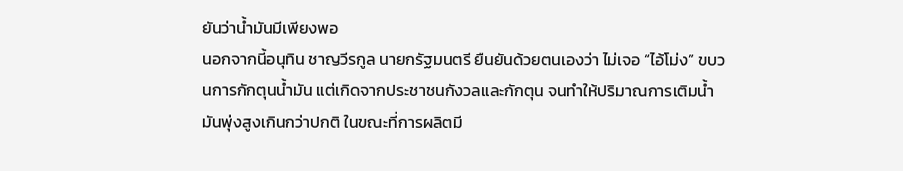ยันว่าน้ำมันมีเพียงพอ
นอกจากนี้อนุทิน ชาญวีรกูล นายกรัฐมนตรี ยืนยันด้วยตนเองว่า ไม่เจอ “ไอ้โม่ง” ขบวนการกักตุนน้ำมัน แต่เกิดจากประชาชนกังวลและกักตุน จนทำให้ปริมาณการเติมน้ำมันพุ่งสูงเกินกว่าปกติ ในขณะที่การผลิตมี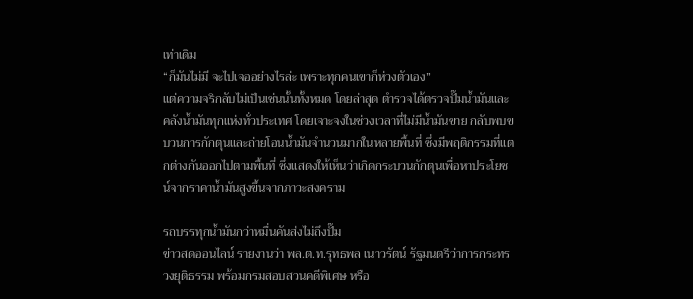เท่าเดิม
“ก็มันไม่มี จะไปเจออย่างไรล่ะ เพราะทุกคนเขาก็ห่วงตัวเอง”
แต่ความจริกลับไม่เป็นเช่นนั้นทั้งหมด โดยล่าสุด ตำรวจได้ตรวจปั๊มน้ำมันและคลังน้ำมันทุกแห่งทั่วประเทศ โดยเจาะจงในช่วงเวลาที่ไม่มีน้ำมันขาย กลับพบขบวนการกักตุนและถ่ายโอนน้ำมันจำนวนมากในหลายพื้นที่ ซึ่งมีพฤติกรรมที่แตกต่างกันออกไปตามพื้นที่ ซึ่งแสดงให้เห็นว่าเกิดกระบวนกักตุนเพื่อหาประโยชน์จากราคาน้ำมันสูงขึ้นจากภาวะสงคราม

รถบรรทุกน้ำมันกว่าหมื่นคันส่งไม่ถึงปั๊ม
ข่าวสดออนไลน์ รายงานว่า พล.ต.ท.รุทธพล เนาวรัตน์ รัฐมนตรีว่าการกระทรวงยุติธรรม พร้อมกรมสอบสวนคดีพิเศษ หรือ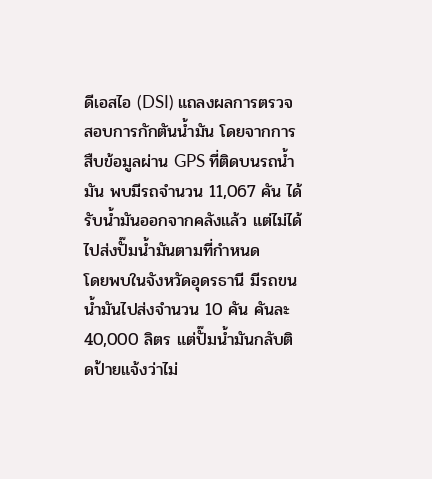ดีเอสไอ (DSI) แถลงผลการตรวจสอบการกักตันน้ำมัน โดยจากการสืบข้อมูลผ่าน GPS ที่ติดบนรถน้ำมัน พบมีรถจำนวน 11,067 คัน ได้รับน้ำมันออกจากคลังแล้ว แต่ไม่ได้ไปส่งปั๊มน้ำมันตามที่กำหนด
โดยพบในจังหวัดอุดรธานี มีรถขนน้ำมันไปส่งจำนวน 10 คัน คันละ 40,000 ลิตร แต่ปั๊มน้ำมันกลับติดป้ายแจ้งว่าไม่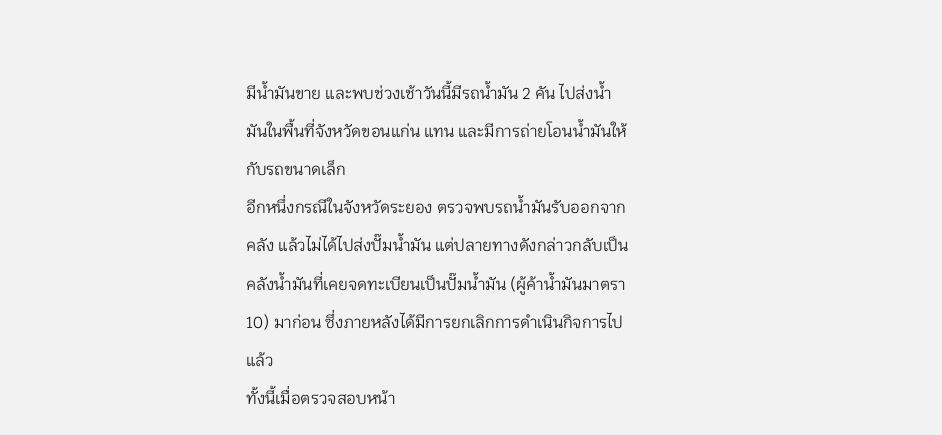มีน้ำมันขาย และพบช่วงเช้าวันนี้มีรถน้ำมัน 2 คัน ไปส่งน้ำมันในพื้นที่จังหวัดขอนแก่น แทน และมีการถ่ายโอนน้ำมันให้กับรถขนาดเล็ก
อีกหนึ่งกรณีในจังหวัดระยอง ตรวจพบรถน้ำมันรับออกจากคลัง แล้วไม่ได้ไปส่งปั๊มน้ำมัน แต่ปลายทางดังกล่าวกลับเป็นคลังน้ำมันที่เคยจดทะเบียนเป็นปั๊มน้ำมัน (ผู้ค้าน้ำมันมาตรา 10) มาก่อน ซึ่งภายหลังได้มีการยกเลิกการดำเนินกิจการไปแล้ว
ทั้งนี้เมื่อตรวจสอบหน้า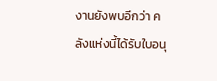งานยังพบอีกว่า คลังแห่งนี้ได้รับใบอนุ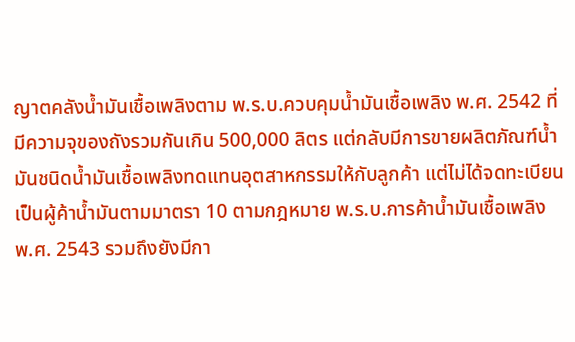ญาตคลังน้ำมันเชื้อเพลิงตาม พ.ร.บ.ควบคุมน้ำมันเชื้อเพลิง พ.ศ. 2542 ที่มีความจุของถังรวมกันเกิน 500,000 ลิตร แต่กลับมีการขายผลิตภัณฑ์น้ำมันชนิดน้ำมันเชื้อเพลิงทดแทนอุตสาหกรรมให้กับลูกค้า แต่ไม่ได้จดทะเบียนเป็นผู้ค้าน้ำมันตามมาตรา 10 ตามกฎหมาย พ.ร.บ.การค้าน้ำมันเชื้อเพลิง พ.ศ. 2543 รวมถึงยังมีกา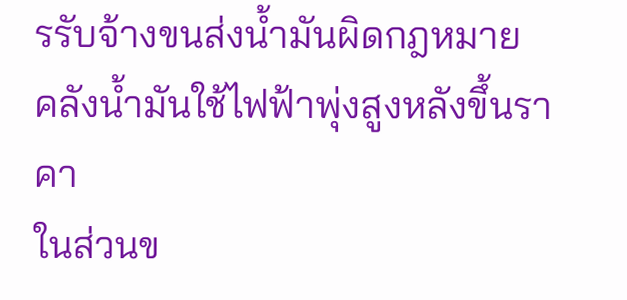รรับจ้างขนส่งน้ำมันผิดกฎหมาย
คลังน้ำมันใช้ไฟฟ้าพุ่งสูงหลังขึ้นราคา
ในส่วนข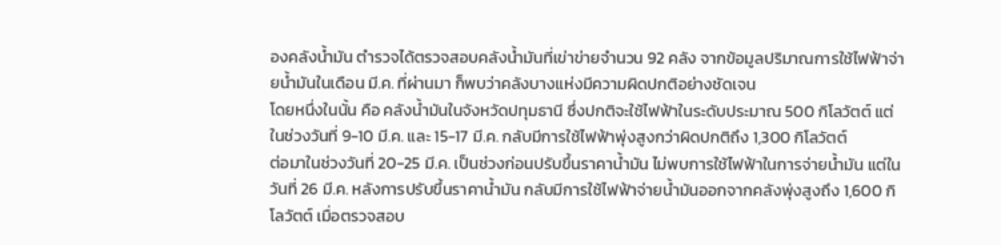องคลังน้ำมัน ตำรวจได้ตรวจสอบคลังน้ำมันที่เข่าข่ายจำนวน 92 คลัง จากข้อมูลปริมาณการใช้ไฟฟ้าจ่ายน้ำมันในเดือน มี.ค. ที่ผ่านมา ก็พบว่าคลังบางแห่งมีความผิดปกติอย่างชัดเจน
โดยหนึ่งในนั้น คือ คลังน้ำมันในจังหวัดปทุมธานี ซึ่งปกติจะใช้ไฟฟ้าในระดับประมาณ 500 กิโลวัตต์ แต่ในช่วงวันที่ 9-10 มี.ค. และ 15-17 มี.ค. กลับมีการใช้ไฟฟ้าพุ่งสูงกว่าผิดปกติถึง 1,300 กิโลวัตต์
ต่อมาในช่วงวันที่ 20-25 มี.ค. เป็นช่วงก่อนปรับขึ้นราคาน้ำมัน ไม่พบการใช้ไฟฟ้าในการจ่ายน้ำมัน แต่ในวันที่ 26 มี.ค. หลังการปรับขึ้นราคาน้ำมัน กลับมีการใช้ไฟฟ้าจ่ายน้ำมันออกจากคลังพุ่งสูงถึง 1,600 กิโลวัตต์ เมื่อตรวจสอบ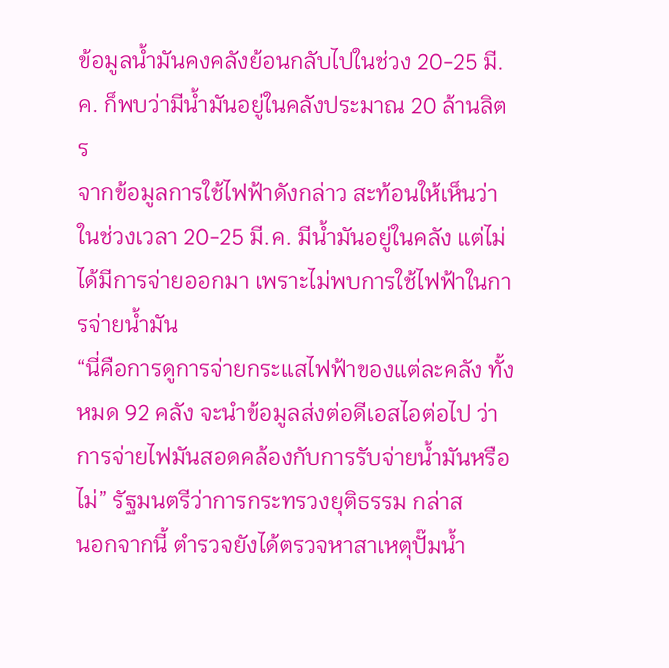ข้อมูลน้ำมันคงคลังย้อนกลับไปในช่วง 20-25 มี.ค. ก็พบว่ามีน้ำมันอยู่ในคลังประมาณ 20 ล้านลิตร
จากข้อมูลการใช้ไฟฟ้าดังกล่าว สะท้อนให้เห็นว่าในช่วงเวลา 20-25 มี.ค. มีน้ำมันอยู่ในคลัง แต่ไม่ได้มีการจ่ายออกมา เพราะไม่พบการใช้ไฟฟ้าในการจ่ายน้ำมัน
“นี่คือการดูการจ่ายกระแสไฟฟ้าของแต่ละคลัง ทั้งหมด 92 คลัง จะนำข้อมูลส่งต่อดีเอสไอต่อไป ว่าการจ่ายไฟมันสอดคล้องกับการรับจ่ายน้ำมันหรือไม่” รัฐมนตรีว่าการกระทรวงยุติธรรม กล่าส
นอกจากนี้ ตำรวจยังได้ตรวจหาสาเหตุปั๊มน้ำ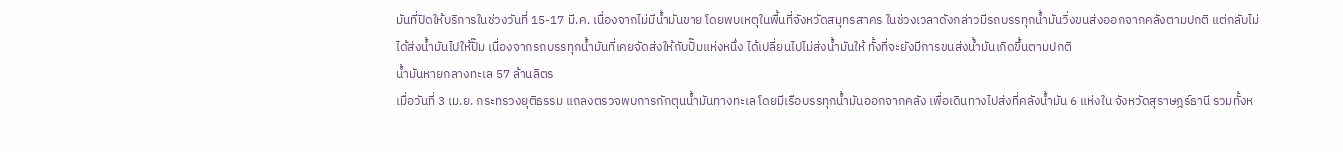มันที่ปิดให้บริการในช่วงวันที่ 15-17 มี.ค. เนื่องจากไม่มีน้ำมันขาย โดยพบเหตุในพื้นที่จังหวัดสมุทรสาคร ในช่วงเวลาดังกล่าวมีรถบรรทุกน้ำมันวิ่งขนส่งออกจากคลังตามปกติ แต่กลับไม่ได้ส่งน้ำมันไปให้ปั๊ม เนื่องจากรถบรรทุกน้ำมันที่เคยจัดส่งให้กับปั๊มแห่งหนึ่ง ได้เปลี่ยนไปไม่ส่งน้ำมันให้ ทั้งที่จะยังมีการขนส่งน้ำมันเกิดขึ้นตามปกติ
น้ำมันหายกลางทะเล 57 ล้านลิตร
เมื่อวันที่ 3 เม.ย. กระทรวงยุติธรรม แถลงตรวจพบการกักตุนน้ำมันทางทะเล โดยมีเรือบรรทุกน้ำมันออกจากคลัง เพื่อเดินทางไปส่งที่คลังน้ำมัน 6 แห่งใน จังหวัดสุราษฎร์ธานี รวมทั้งห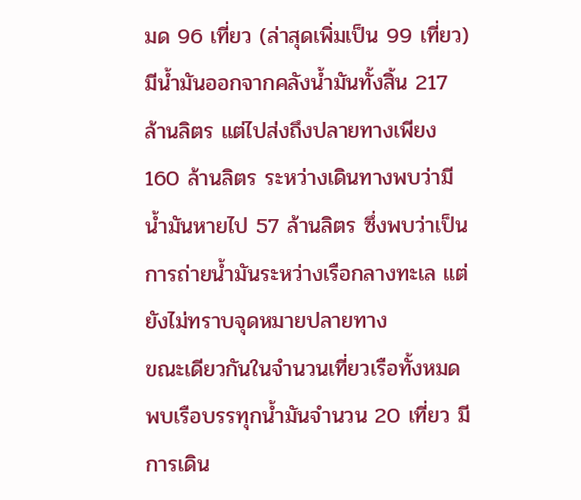มด 96 เที่ยว (ล่าสุดเพิ่มเป็น 99 เที่ยว) มีน้ำมันออกจากคลังน้ำมันทั้งสิ้น 217 ล้านลิตร แต่ไปส่งถึงปลายทางเพียง 160 ล้านลิตร ระหว่างเดินทางพบว่ามีน้ำมันหายไป 57 ล้านลิตร ซึ่งพบว่าเป็นการถ่ายน้ำมันระหว่างเรือกลางทะเล แต่ยังไม่ทราบจุดหมายปลายทาง
ขณะเดียวกันในจำนวนเที่ยวเรือทั้งหมด พบเรือบรรทุกน้ำมันจำนวน 20 เที่ยว มีการเดิน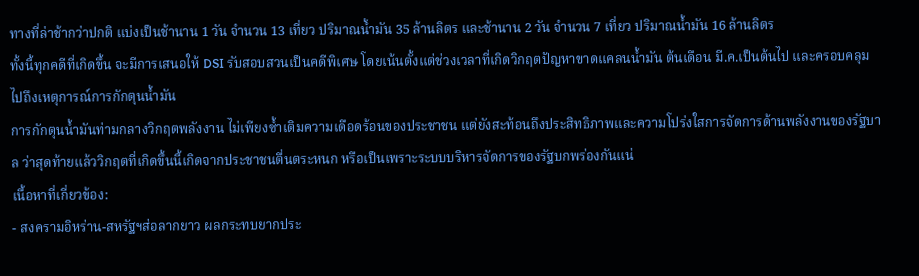ทางที่ล่าช้ากว่าปกติ แบ่งเป็นช้านาน 1 วัน จำนวน 13 เที่ยว ปริมาณน้ำมัน 35 ล้านลิตร และช้านาน 2 วัน จำนวน 7 เที่ยว ปริมาณน้ำมัน 16 ล้านลิตร
ทั้งนี้ทุกคดีที่เกิดขึ้น จะมีการเสนอให้ DSI รับสอบสวนเป็นคดีพิเศษ โดยเน้นตั้งแต่ช่วงเวลาที่เกิดวิกฤตปัญหาขาดแคลนน้ำมัน ต้นเดือน มี.ค.เป็นต้นไป และครอบคลุมไปถึงเหตุการณ์การกักตุนน้ำมัน
การกักตุนน้ำมันท่ามกลางวิกฤตพลังงาน ไม่เพียงซ้ำเติมความเดือดร้อนของประชาชน แต่ยังสะท้อนถึงประสิทธิภาพและความโปร่งใสการจัดการด้านพลังงานของรัฐบาล ว่าสุดท้ายแล้ววิกฤตที่เกิดขึ้นนี้เกิดจากประชาชนตื่นตระหนก หรือเป็นเพราะระบบบริหารจัดการของรัฐบกพร่องกันแน่
เนื้อหาที่เกี่ยวข้อง:
- สงครามอิหร่าน-สหรัฐฯส่อลากยาว ผลกระทบยากประ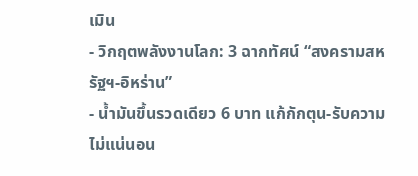เมิน
- วิกฤตพลังงานโลก: 3 ฉากทัศน์ “สงครามสหรัฐฯ-อิหร่าน”
- น้ำมันขึ้นรวดเดียว 6 บาท แก้กักตุน-รับความไม่แน่นอน